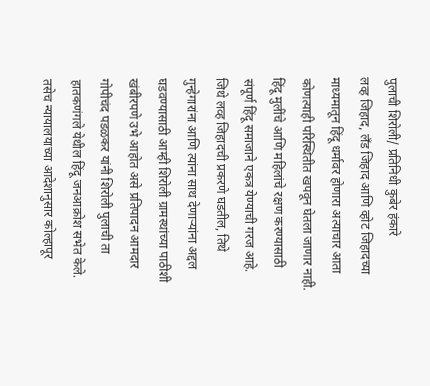पुलाची शिरोली/ प्रतिनिधी कुबेर हंकारे
लव्ह जिहाद, लँड जिहाद आणि व्होट जिहादच्या माध्यमातून हिंदू धर्मावर होणारा अत्याचार आता कोणत्याही परिस्थितीत खपवून घेतला जाणार नाही. हिंदू मुलींचे आणि महिलांचे रक्षण करण्यासाठी संपूर्ण हिंदू समाजाने एकत्र येण्याची गरज आहे. जिथे लव्ह जिहादची प्रकरणे घडतील, तिथे गुन्हेगारांना आणि त्यांना साथ देणाऱ्यांना अद्दल घडवण्यासाठी आम्ही शिरोली ग्रामस्थांच्या पाठीशी खंबीरपणे उभे आहोत असे प्रतिपादन आमदार गोपीचंद पडळकर यांनी शिरोली पुलाची ता हातकणंगले येथील हिंदू जनआक्रोश सभेत केले. तसेच न्यायालयाच्या आदेशानुसार कोल्हापूर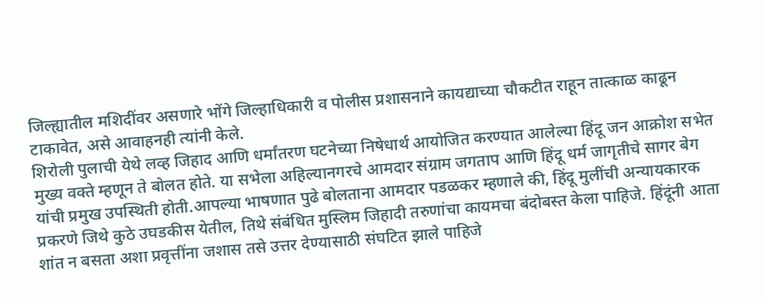जिल्ह्यातील मशिदींवर असणारे भोंगे जिल्हाधिकारी व पोलीस प्रशासनाने कायद्याच्या चौकटीत राहून तात्काळ काढून टाकावेत, असे आवाहनही त्यांनी केले.
शिरोली पुलाची येथे लव्ह जिहाद आणि धर्मांतरण घटनेच्या निषेधार्थ आयोजित करण्यात आलेल्या हिंदू जन आक्रोश सभेत मुख्य वक्ते म्हणून ते बोलत होते. या सभेला अहिल्यानगरचे आमदार संग्राम जगताप आणि हिंदू धर्म जागृतीचे सागर बेग यांची प्रमुख उपस्थिती होती.आपल्या भाषणात पुढे बोलताना आमदार पडळकर म्हणाले की, हिंदू मुलींची अन्यायकारक प्रकरणे जिथे कुठे उघडकीस येतील, तिथे संबंधित मुस्लिम जिहादी तरुणांचा कायमचा बंदोबस्त केला पाहिजे. हिंदूंनी आता शांत न बसता अशा प्रवृत्तींना जशास तसे उत्तर देण्यासाठी संघटित झाले पाहिजे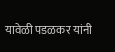यावेळी पडळकर यांनी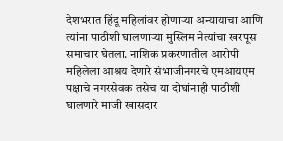देशभरात हिंदू महिलांवर होणाऱ्या अन्यायाचा आणि त्यांना पाठीशी घालणाऱ्या मुस्लिम नेत्यांचा खरपूस समाचार घेतला. नाशिक प्रकरणातील आरोपी महिलेला आश्रय देणारे संभाजीनगरचे एमआयएम पक्षाचे नगरसेवक तसेच या दोघांनाही पाठीशी घालणारे माजी खासदार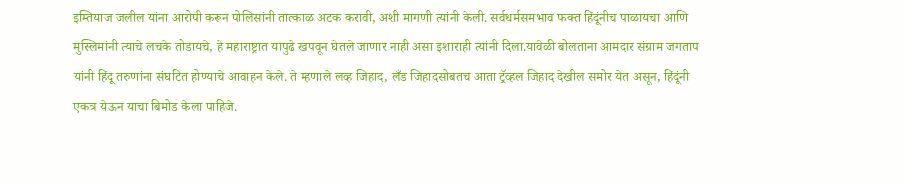इम्तियाज जलील यांना आरोपी करून पोलिसांनी तात्काळ अटक करावी, अशी मागणी त्यांनी केली. सर्वधर्मसमभाव फक्त हिंदूंनीच पाळायचा आणि मुस्लिमांनी त्याचे लचके तोडायचे, हे महाराष्ट्रात यापुढे खपवून घेतले जाणार नाही असा इशाराही त्यांनी दिला.यावेळी बोलताना आमदार संग्राम जगताप यांनी हिंदू तरुणांना संघटित होण्याचे आवाहन केले. ते म्हणाले लव्ह जिहाद, लँड जिहादसोबतच आता ट्रॅव्हल जिहाद देखील समोर येत असून, हिंदूंनी एकत्र येऊन याचा बिमोड केला पाहिजे.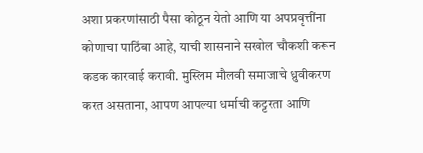अशा प्रकरणांसाठी पैसा कोठून येतो आणि या अपप्रवृत्तींना कोणाचा पाठिंबा आहे, याची शासनाने सखोल चौकशी करून कडक कारवाई करावी. मुस्लिम मौलवी समाजाचे ध्रुवीकरण करत असताना, आपण आपल्या धर्माची कट्टरता आणि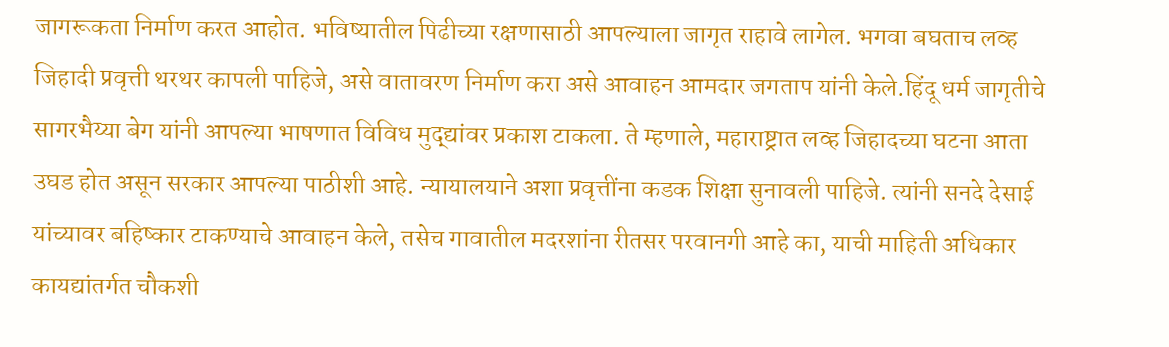जागरूकता निर्माण करत आहोत. भविष्यातील पिढीच्या रक्षणासाठी आपल्याला जागृत राहावे लागेल. भगवा बघताच लव्ह जिहादी प्रवृत्ती थरथर कापली पाहिजे, असे वातावरण निर्माण करा असे आवाहन आमदार जगताप यांनी केले.हिंदू धर्म जागृतीचे सागरभैय्या बेग यांनी आपल्या भाषणात विविध मुद्द्यांवर प्रकाश टाकला. ते म्हणाले, महाराष्ट्रात लव्ह जिहादच्या घटना आता उघड होत असून सरकार आपल्या पाठीशी आहे. न्यायालयाने अशा प्रवृत्तींना कडक शिक्षा सुनावली पाहिजे. त्यांनी सनदे देसाई यांच्यावर बहिष्कार टाकण्याचे आवाहन केले, तसेच गावातील मदरशांना रीतसर परवानगी आहे का, याची माहिती अधिकार कायद्यांतर्गत चौकशी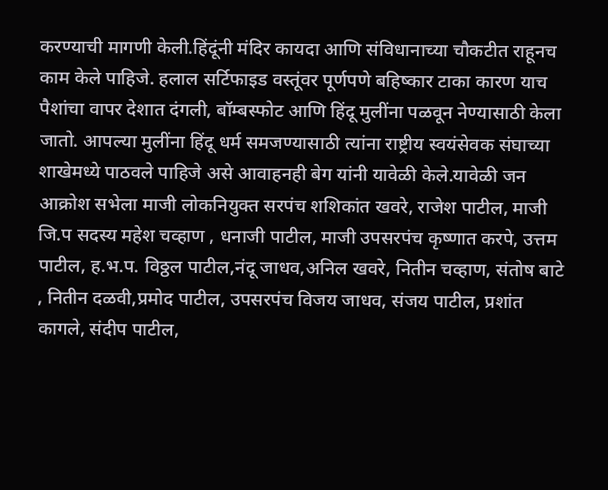करण्याची मागणी केली.हिंदूंनी मंदिर कायदा आणि संविधानाच्या चौकटीत राहूनच काम केले पाहिजे. हलाल सर्टिफाइड वस्तूंवर पूर्णपणे बहिष्कार टाका कारण याच पैशांचा वापर देशात दंगली, बॉम्बस्फोट आणि हिंदू मुलींना पळवून नेण्यासाठी केला जातो. आपल्या मुलींना हिंदू धर्म समजण्यासाठी त्यांना राष्ट्रीय स्वयंसेवक संघाच्या शाखेमध्ये पाठवले पाहिजे असे आवाहनही बेग यांनी यावेळी केले.यावेळी जन आक्रोश सभेला माजी लोकनियुक्त सरपंच शशिकांत खवरे, राजेश पाटील, माजी जि.प सदस्य महेश चव्हाण , धनाजी पाटील, माजी उपसरपंच कृष्णात करपे, उत्तम पाटील, ह.भ.प. विठ्ठल पाटील,नंदू जाधव,अनिल खवरे, नितीन चव्हाण, संतोष बाटे , नितीन दळवी,प्रमोद पाटील, उपसरपंच विजय जाधव, संजय पाटील, प्रशांत कागले, संदीप पाटील,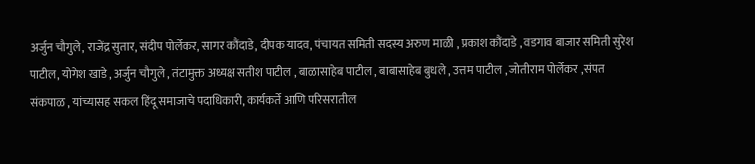अर्जुन चौगुले, राजेंद्र सुतार, संदीप पोर्लेकर, सागर कौंदाडे, दीपक यादव, पंचायत समिती सदस्य अरुण माळी , प्रकाश कौंदाडे , वडगाव बाजार समिती सुरेश पाटील, योगेश खाडे , अर्जुन चौगुले , तंटामुक्त अध्यक्ष सतीश पाटील , बाळासाहेब पाटील , बाबासाहेब बुधले , उत्तम पाटील , जोतीराम पोर्लेकर ,संपत संकपाळ , यांच्यासह सकल हिंदू समाजाचे पदाधिकारी, कार्यकर्ते आणि परिसरातील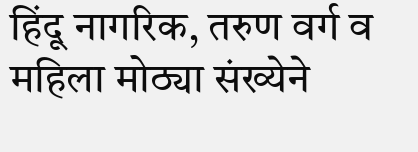हिंदू नागरिक, तरुण वर्ग व महिला मोठ्या संख्येने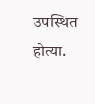उपस्थित होत्या.